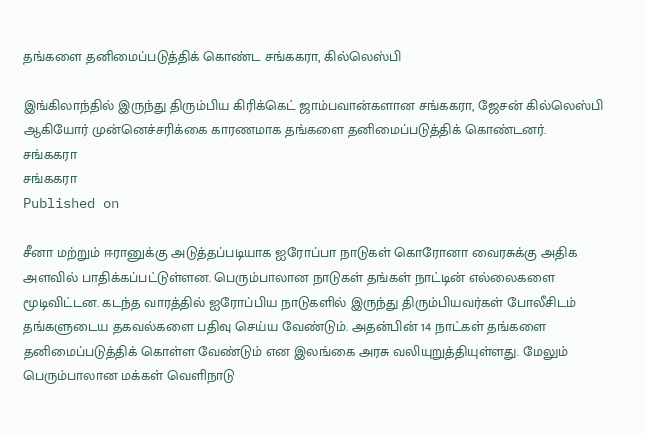தங்களை தனிமைப்படுத்திக் கொண்ட சங்ககரா, கில்லெஸ்பி

இங்கிலாந்தில் இருந்து திரும்பிய கிரிக்கெட் ஜாம்பவான்களான சங்ககரா, ஜேசன் கில்லெஸ்பி ஆகியோர் முன்னெச்சரிக்கை காரணமாக தங்களை தனிமைப்படுத்திக் கொண்டனர்.
சங்ககரா
சங்ககரா
Published on

சீனா மற்றும் ஈரானுக்கு அடுத்தப்படியாக ஐரோப்பா நாடுகள் கொரோனா வைரசுக்கு அதிக அளவில் பாதிக்கப்பட்டுள்ளன. பெரும்பாலான நாடுகள் தங்கள் நாட்டின் எல்லைகளை மூடிவிட்டன. கடந்த வாரத்தில் ஐரோப்பிய நாடுகளில் இருந்து திரும்பியவர்கள் போலீசிடம் தங்களுடைய தகவல்களை பதிவு செய்ய வேண்டும். அதன்பின் 14 நாட்கள் தங்களை தனிமைப்படுத்திக் கொள்ள வேண்டும் என இலங்கை அரசு வலியுறுத்தியுள்ளது. மேலும் பெரும்பாலான மக்கள் வெளிநாடு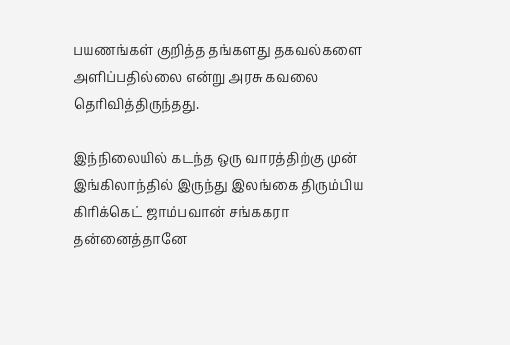பயணங்கள் குறித்த தங்களது தகவல்களை அளிப்பதில்லை என்று அரசு கவலை தெரிவித்திருந்தது.

இந்நிலையில் கடந்த ஒரு வாரத்திற்கு முன் இங்கிலாந்தில் இருந்து இலங்கை திரும்பிய கிரிக்கெட் ஜாம்பவான் சங்ககரா தன்னைத்தானே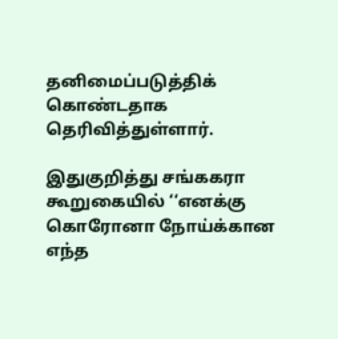தனிமைப்படுத்திக் கொண்டதாக தெரிவித்துள்ளார்.

இதுகுறித்து சங்ககரா கூறுகையில் ‘‘எனக்கு கொரோனா நோய்க்கான எந்த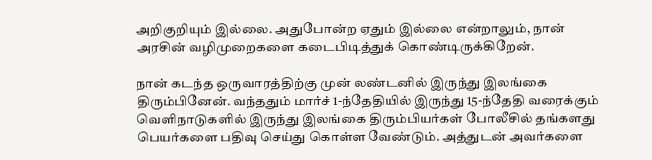அறிகுறியும் இல்லை. அதுபோன்ற ஏதும் இல்லை என்றாலும், நான் அரசின் வழிமுறைகளை கடைபிடித்துக் கொண்டிருக்கிறேன்.

நான் கடந்த ஒருவாரத்திற்கு முன் லண்டனில் இருந்து இலங்கை திரும்பினேன். வந்ததும் மார்ச் 1-ந்தேதியில் இருந்து 15-ந்தேதி வரைக்கும் வெளிநாடுகளில் இருந்து இலங்கை திரும்பியர்கள் போலீசில் தங்களது பெயர்களை பதிவு செய்து கொள்ள வேண்டும். அத்துடன் அவர்களை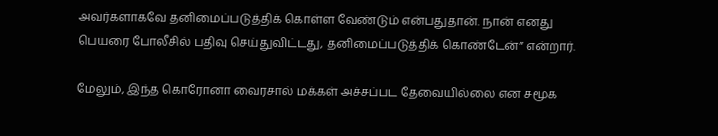அவர்களாகவே தனிமைப்படுத்திக் கொள்ள வேண்டும் என்பதுதான். நான் எனது பெயரை போலீசில் பதிவு செய்துவிட்டது, தனிமைப்படுத்திக் கொண்டேன்” என்றார்.

மேலும், இந்த கொரோனா வைரசால் மக்கள் அச்சப்பட தேவையில்லை என சமூக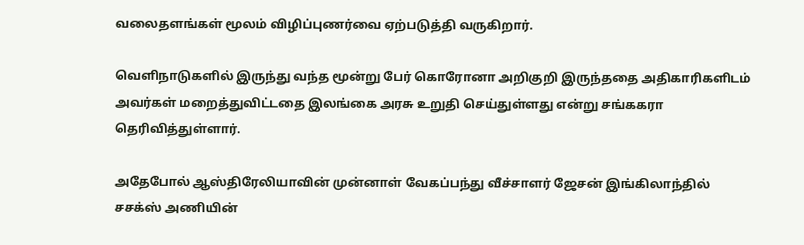வலைதளங்கள் மூலம் விழிப்புணர்வை ஏற்படுத்தி வருகிறார்.

வெளிநாடுகளில் இருந்து வந்த மூன்று பேர் கொரோனா அறிகுறி இருந்ததை அதிகாரிகளிடம் அவர்கள் மறைத்துவிட்டதை இலங்கை அரசு உறுதி செய்துள்ளது என்று சங்ககரா தெரிவித்துள்ளார்.

அதேபோல் ஆஸ்திரேலியாவின் முன்னாள் வேகப்பந்து வீச்சாளர் ஜேசன் இங்கிலாந்தில் சசக்ஸ் அணியின்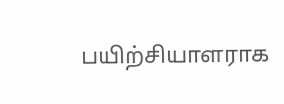பயிற்சியாளராக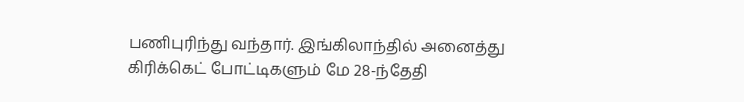பணிபுரிந்து வந்தார். இங்கிலாந்தில் அனைத்து கிரிக்கெட் போட்டிகளும் மே 28-ந்தேதி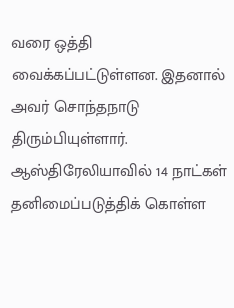வரை ஒத்தி வைக்கப்பட்டுள்ளன. இதனால் அவர் சொந்தநாடு திரும்பியுள்ளார். ஆஸ்திரேலியாவில் 14 நாட்கள் தனிமைப்படுத்திக் கொள்ள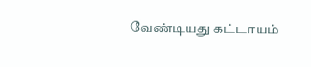வேண்டியது கட்டாயம்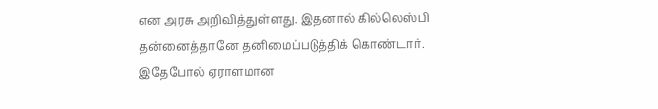என அரசு அறிவித்துள்ளது. இதனால் கில்லெஸ்பி தன்னைத்தானே தனிமைப்படுத்திக் கொண்டார். இதேபோல் ஏராளமான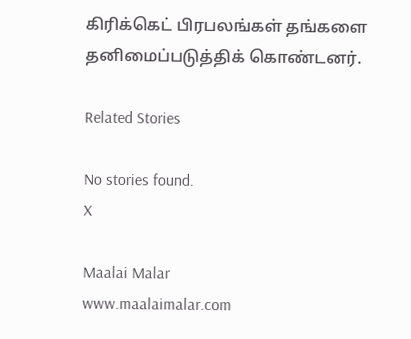கிரிக்கெட் பிரபலங்கள் தங்களை தனிமைப்படுத்திக் கொண்டனர்.

Related Stories

No stories found.
X

Maalai Malar
www.maalaimalar.com